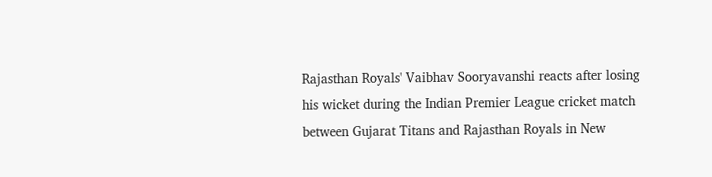Rajasthan Royals' Vaibhav Sooryavanshi reacts after losing his wicket during the Indian Premier League cricket match between Gujarat Titans and Rajasthan Royals in New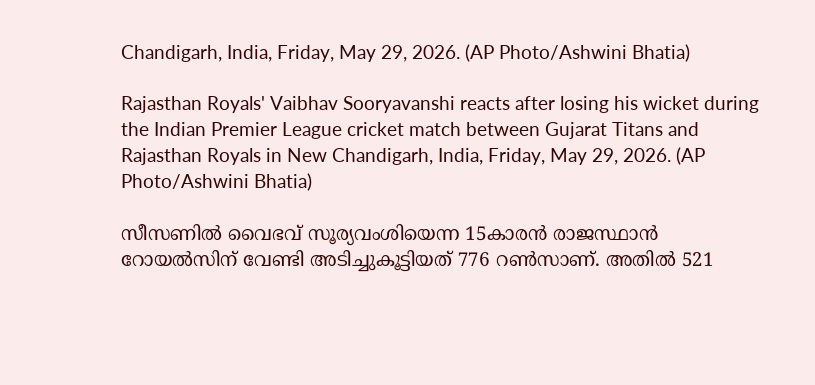Chandigarh, India, Friday, May 29, 2026. (AP Photo/Ashwini Bhatia)

Rajasthan Royals' Vaibhav Sooryavanshi reacts after losing his wicket during the Indian Premier League cricket match between Gujarat Titans and Rajasthan Royals in New Chandigarh, India, Friday, May 29, 2026. (AP Photo/Ashwini Bhatia)

സീസണില്‍ വൈഭവ് സൂര്യവംശിയെന്ന 15കാരന്‍ രാജസ്ഥാന്‍ റോയല്‍സിന് വേണ്ടി അടിച്ചുകൂട്ടിയത് 776 റണ്‍സാണ്. അതില്‍ 521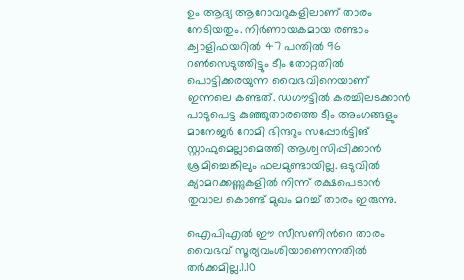ഉം ആദ്യ ആറോവറുകളിലാണ് താരം നേടിയതും. നിര്‍ണായകമായ രണ്ടാം ക്വാളിഫയറില്‍ 47 പന്തില്‍ 96 റണ്‍സെടുത്തിട്ടും ടീം തോറ്റതില്‍ പൊട്ടിക്കരയുന്ന വൈഭവിനെയാണ് ഇന്നലെ കണ്ടത്. ഡഗൗട്ടില്‍ കരച്ചിലടക്കാന്‍ പാടുപെട്ട കുഞ്ഞുതാരത്തെ ടീം അംഗങ്ങളും മാനേജര്‍ റോമി ഭിന്ദറും സപ്പോര്‍ട്ടിങ് സ്റ്റാഫുമെല്ലാമെത്തി ആശ്വസിപ്പിക്കാന്‍ ശ്രമിച്ചെങ്കിലും ഫലമുണ്ടായില്ല. ഒടുവില്‍ ക്യാമറക്കണ്ണുകളില്‍ നിന്ന് രക്ഷപെടാന്‍ തുവാല കൊണ്ട് മുഖം മറച്ച് താരം ഇരുന്നു.

ഐപിഎല്‍ ഈ സീസണിന്‍റെ താരം വൈഭവ് സൂര്യവംശിയാണെന്നതില്‍ തര്‍ക്കമില്ല.1.10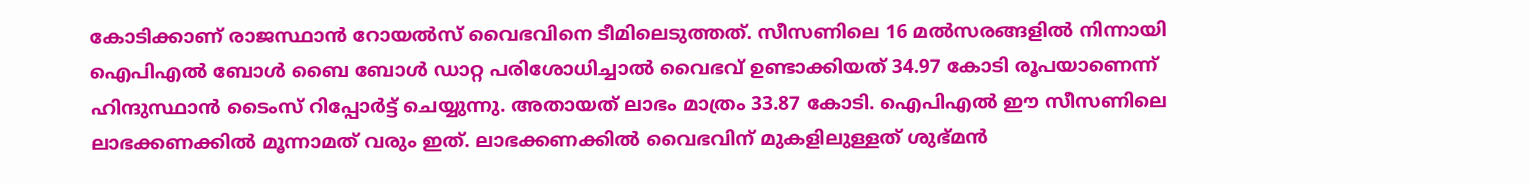കോടിക്കാണ് രാജസ്ഥാന്‍ റോയല്‍സ് വൈഭവിനെ ടീമിലെടുത്തത്. സീസണിലെ 16 മല്‍സരങ്ങളില്‍ നിന്നായി ഐപിഎല്‍ ബോള്‍ ബൈ ബോള്‍ ഡാറ്റ പരിശോധിച്ചാല്‍ വൈഭവ് ഉണ്ടാക്കിയത് 34.97 കോടി രൂപയാണെന്ന് ഹിന്ദുസ്ഥാന്‍ ടൈംസ് റിപ്പോര്‍ട്ട് ചെയ്യുന്നു. അതായത് ലാഭം മാത്രം 33.87 കോടി. ഐപിഎല്‍ ഈ സീസണിലെ ലാഭക്കണക്കില്‍ മൂന്നാമത് വരും ഇത്. ലാഭക്കണക്കില്‍ വൈഭവിന് മുകളിലുള്ളത് ശുഭ്മന്‍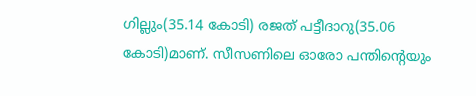ഗില്ലും(35.14 കോടി) രജത് പട്ടീദാറു(35.06 കോടി)മാണ്. സീസണിലെ ഓരോ പന്തിന്റെയും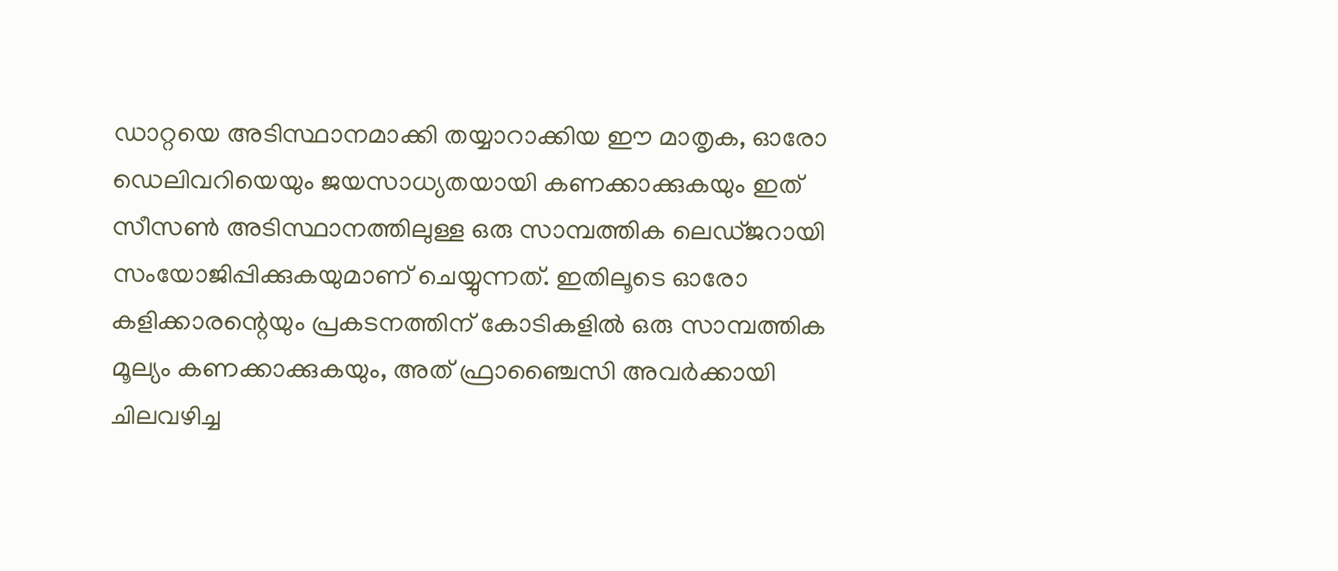ഡാറ്റയെ അടിസ്ഥാനമാക്കി തയ്യാറാക്കിയ ഈ മാതൃക, ഓരോ ഡെലിവറിയെയും ജയസാധ്യതയായി കണക്കാക്കുകയും ഇത് സീസൺ അടിസ്ഥാനത്തിലുള്ള ഒരു സാമ്പത്തിക ലെഡ്ജറായി സംയോജിപ്പിക്കുകയുമാണ് ചെയ്യുന്നത്. ഇതിലൂടെ ഓരോ കളിക്കാരന്റെയും പ്രകടനത്തിന് കോടികളിൽ ഒരു സാമ്പത്തിക മൂല്യം കണക്കാക്കുകയും, അത് ഫ്രാഞ്ചൈസി അവർക്കായി ചിലവഴിച്ച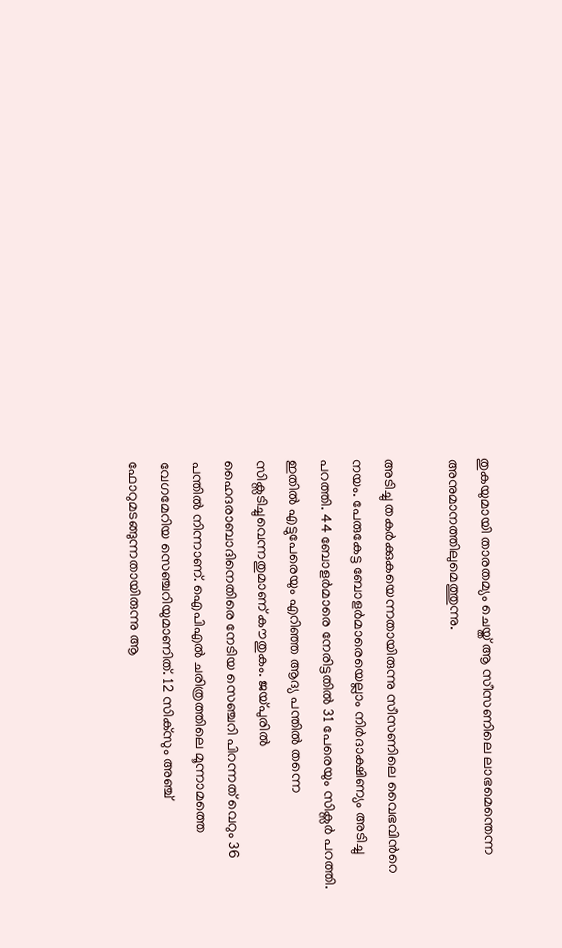തുകയുമായി താരതമ്യം ചെയ്ത് ആ സീസണിലെ ലാഭമെന്തെന്ന അനുമാനത്തിലുമെത്തുന്നു.

അടിച്ചു തകര്‍ക്കുകയെന്നതായിരുന്നു സീസണിലെ വൈഭവിന്‍റെ നയം. പേരുകേട്ട ബോളര്‍മാരെയെല്ലാം നിര്‍ദാക്ഷിണ്യം അടിച്ചു പറത്തി. 44 ബോളര്‍മാരെ നേരിട്ടതില്‍ 31 പേരെയും സിക്സര്‍ പറത്തി. ഇതില്‍ എട്ടുപേരെയും എറിഞ്ഞ ആദ്യ പന്തില്‍ തന്നെ സിക്സടിച്ചുവെന്നതുമാണ് കൗതുകം. ജയ്പുരില്‍ ഹൈദരാബാദിനെതിരെ നേടിയ സെഞ്ചറി പിറന്നത് വെറും 36 പന്തില്‍ നിന്നാണ്. ഐപിഎല്‍ ചരിത്രത്തിലെ മൂന്നാമത്തെ വേഗമേറിയ സെഞ്ചറിയുമാണിത്. 12 സിക്സും അഞ്ച് ഫോറുമടങ്ങുന്നതായിരുന്നു ആ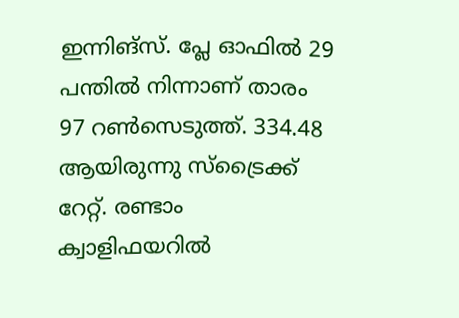ഇന്നിങ്സ്. പ്ലേ ഓഫില്‍ 29 പന്തില്‍ നിന്നാണ് താരം 97 റണ്‍സെടുത്ത്. 334.48 ആയിരുന്നു സ്ട്രൈക്ക് റേറ്റ്. രണ്ടാം ക്വാളിഫയറില്‍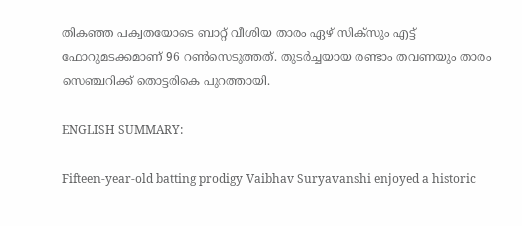തികഞ്ഞ പക്വതയോടെ ബാറ്റ് വീശിയ താരം ഏഴ് സിക്സും എട്ട് ഫോറുമടക്കമാണ് 96 റണ്‍സെടുത്തത്. തുടര്‍ച്ചയായ രണ്ടാം തവണയും താരം സെഞ്ചറിക്ക് തൊട്ടരികെ പുറത്തായി.

ENGLISH SUMMARY:

Fifteen-year-old batting prodigy Vaibhav Suryavanshi enjoyed a historic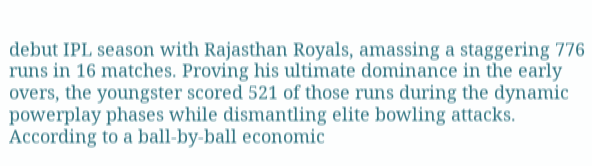debut IPL season with Rajasthan Royals, amassing a staggering 776 runs in 16 matches. Proving his ultimate dominance in the early overs, the youngster scored 521 of those runs during the dynamic powerplay phases while dismantling elite bowling attacks. According to a ball-by-ball economic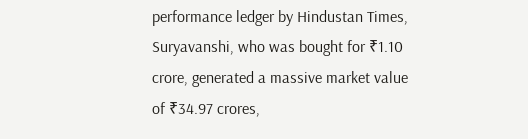performance ledger by Hindustan Times, Suryavanshi, who was bought for ₹1.10 crore, generated a massive market value of ₹34.97 crores,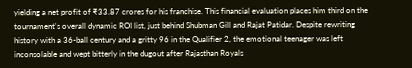yielding a net profit of ₹33.87 crores for his franchise. This financial evaluation places him third on the tournament's overall dynamic ROI list, just behind Shubman Gill and Rajat Patidar. Despite rewriting history with a 36-ball century and a gritty 96 in the Qualifier 2, the emotional teenager was left inconsolable and wept bitterly in the dugout after Rajasthan Royals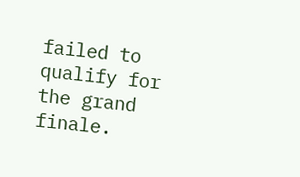failed to qualify for the grand finale.